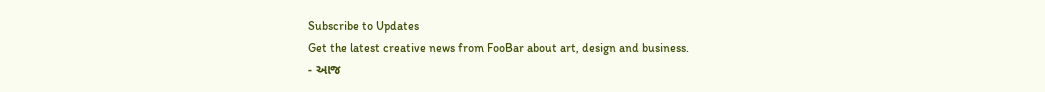Subscribe to Updates
Get the latest creative news from FooBar about art, design and business.
- આજ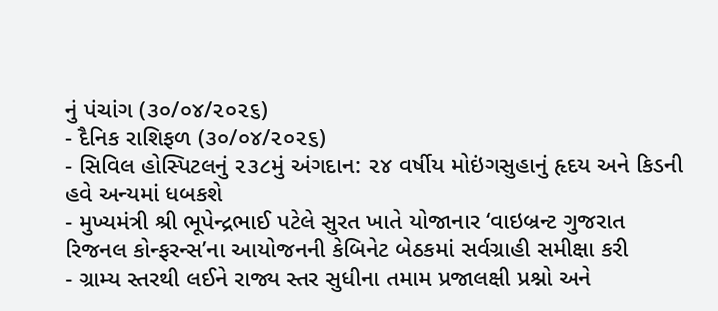નું પંચાંગ (૩૦/૦૪/૨૦૨૬)
- દૈનિક રાશિફળ (૩૦/૦૪/૨૦૨૬)
- સિવિલ હોસ્પિટલનું ૨૩૮મું અંગદાન: ૨૪ વર્ષીય મોઇંગસુહાનું હૃદય અને કિડની હવે અન્યમાં ધબકશે
- મુખ્યમંત્રી શ્રી ભૂપેન્દ્રભાઈ પટેલે સુરત ખાતે યોજાનાર ‘વાઇબ્રન્ટ ગુજરાત રિજનલ કોન્ફરન્સ’ના આયોજનની કેબિનેટ બેઠકમાં સર્વગ્રાહી સમીક્ષા કરી
- ગ્રામ્ય સ્તરથી લઈને રાજ્ય સ્તર સુધીના તમામ પ્રજાલક્ષી પ્રશ્નો અને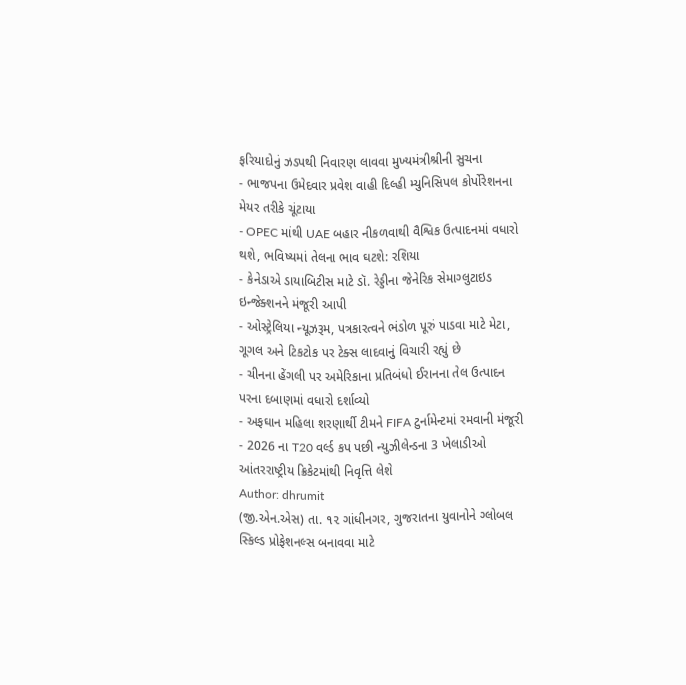ફરિયાદોનું ઝડપથી નિવારણ લાવવા મુખ્યમંત્રીશ્રીની સુચના
- ભાજપના ઉમેદવાર પ્રવેશ વાહી દિલ્હી મ્યુનિસિપલ કોર્પોરેશનના મેયર તરીકે ચૂંટાયા
- OPEC માંથી UAE બહાર નીકળવાથી વૈશ્વિક ઉત્પાદનમાં વધારો થશે, ભવિષ્યમાં તેલના ભાવ ઘટશે: રશિયા
- કેનેડાએ ડાયાબિટીસ માટે ડૉ. રેડ્ડીના જેનેરિક સેમાગ્લુટાઇડ ઇન્જેક્શનને મંજૂરી આપી
- ઓસ્ટ્રેલિયા ન્યૂઝરૂમ, પત્રકારત્વને ભંડોળ પૂરું પાડવા માટે મેટા, ગૂગલ અને ટિકટોક પર ટેક્સ લાદવાનું વિચારી રહ્યું છે
- ચીનના હેંગલી પર અમેરિકાના પ્રતિબંધો ઈરાનના તેલ ઉત્પાદન પરના દબાણમાં વધારો દર્શાવ્યો
- અફઘાન મહિલા શરણાર્થી ટીમને FIFA ટુર્નામેન્ટમાં રમવાની મંજૂરી
- 2026 ના T20 વર્લ્ડ કપ પછી ન્યુઝીલેન્ડના 3 ખેલાડીઓ આંતરરાષ્ટ્રીય ક્રિકેટમાંથી નિવૃત્તિ લેશે
Author: dhrumit
(જી.એન.એસ) તા. ૧૨ ગાંધીનગર, ગુજરાતના યુવાનોને ગ્લોબલ સ્કિલ્ડ પ્રોફેશનલ્સ બનાવવા માટે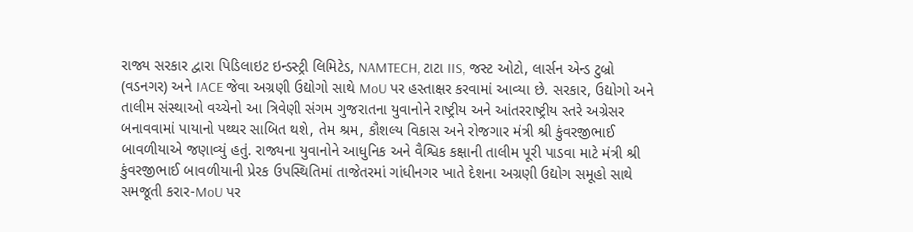રાજ્ય સરકાર દ્વારા પિડિલાઇટ ઇન્ડસ્ટ્રી લિમિટેડ, NAMTECH, ટાટા IIS, જસ્ટ ઓટો, લાર્સન એન્ડ ટુબ્રો (વડનગર) અને IACE જેવા અગ્રણી ઉદ્યોગો સાથે MoU પર હસ્તાક્ષર કરવામાં આવ્યા છે. સરકાર, ઉદ્યોગો અને તાલીમ સંસ્થાઓ વચ્ચેનો આ ત્રિવેણી સંગમ ગુજરાતના યુવાનોને રાષ્ટ્રીય અને આંતરરાષ્ટ્રીય સ્તરે અગ્રેસર બનાવવામાં પાયાનો પથ્થર સાબિત થશે, તેમ શ્રમ, કૌશલ્ય વિકાસ અને રોજગાર મંત્રી શ્રી કુંવરજીભાઈ બાવળીયાએ જણાવ્યું હતું. રાજ્યના યુવાનોને આધુનિક અને વૈશ્વિક કક્ષાની તાલીમ પૂરી પાડવા માટે મંત્રી શ્રી કુંવરજીભાઈ બાવળીયાની પ્રેરક ઉપસ્થિતિમાં તાજેતરમાં ગાંધીનગર ખાતે દેશના અગ્રણી ઉદ્યોગ સમૂહો સાથે સમજૂતી કરાર-MoU પર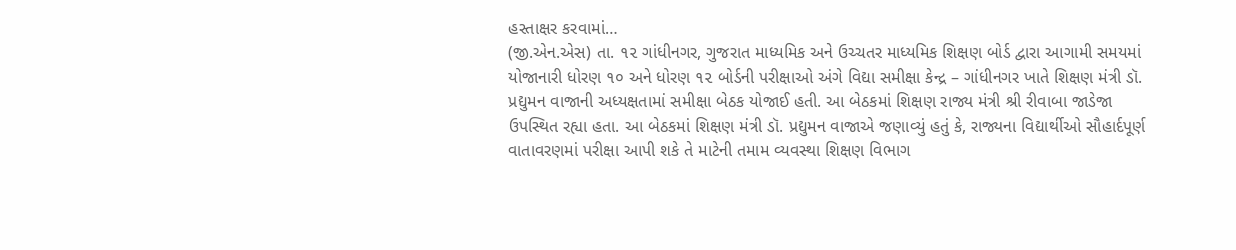હસ્તાક્ષર કરવામાં…
(જી.એન.એસ) તા. ૧૨ ગાંધીનગર, ગુજરાત માધ્યમિક અને ઉચ્ચતર માધ્યમિક શિક્ષણ બોર્ડ દ્વારા આગામી સમયમાં યોજાનારી ધોરણ ૧૦ અને ધોરણ ૧૨ બોર્ડની પરીક્ષાઓ અંગે વિદ્યા સમીક્ષા કેન્દ્ર – ગાંધીનગર ખાતે શિક્ષણ મંત્રી ડૉ. પ્રદ્યુમન વાજાની અધ્યક્ષતામાં સમીક્ષા બેઠક યોજાઈ હતી. આ બેઠકમાં શિક્ષણ રાજ્ય મંત્રી શ્રી રીવાબા જાડેજા ઉપસ્થિત રહ્યા હતા. આ બેઠકમાં શિક્ષણ મંત્રી ડૉ. પ્રદ્યુમન વાજાએ જણાવ્યું હતું કે, રાજ્યના વિદ્યાર્થીઓ સૌહાર્દપૂર્ણ વાતાવરણમાં પરીક્ષા આપી શકે તે માટેની તમામ વ્યવસ્થા શિક્ષણ વિભાગ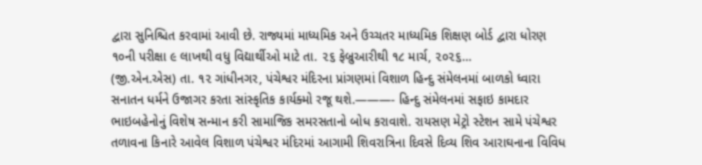દ્વારા સુનિશ્ચિત કરવામાં આવી છે. રાજ્યમાં માધ્યમિક અને ઉચ્ચતર માધ્યમિક શિક્ષણ બોર્ડ દ્વારા ધોરણ ૧૦ની પરીક્ષા ૯ લાખથી વધુ વિદ્યાર્થીઓ માટે તા. ૨૬ ફેબ્રુઆરીથી ૧૮ માર્ચ, ૨૦૨૬…
(જી.એન.એસ) તા. ૧૨ ગાંધીનગર, પંચેશ્વર મંદિરના પ્રાંગણમાં વિશાળ હિન્દુ સંમેલનમાં બાળકો ધ્વારા સનાતન ધર્મને ઉજાગર કરતા સાંસ્કૃતિક કાર્યક્મો રજૂ થશે.———- હિન્દુ સંમેલનમાં સફાઇ કામદાર ભાઇબહેનોનું વિશેષ સન્માન કરી સામાજિક સમરસતાનો બોધ કરાવાશે. રાયસણ મેટ્રો સ્ટેશન સામે પંચેશ્વર તળાવના કિનારે આવેલ વિશાળ પંચેશ્વર મંદિરમાં આગામી શિવરાત્રિના દિવસે દિવ્ય શિવ આરાઘનાના વિવિધ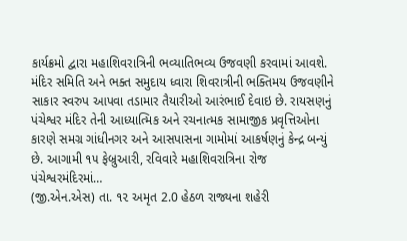કાર્યક્રમો દ્વારા મહાશિવરાત્રિની ભવ્યાતિભવ્ય ઉજવણી કરવામાં આવશે. મંદિર સમિતિ અને ભક્ત સમુદાય ધ્વારા શિવરાત્રીની ભક્તિમય ઉજવણીને સાકાર સ્વરુપ આપવા તડામાર તૈયારીઓ આરંભાઈ દેવાઇ છે. રાયસણનું પંચેશ્વર મંદિર તેની આધ્યાત્મિક અને રચનાત્મક સામાજીક પ્રવૃત્તિઓના કારણે સમગ્ર ગાંધીનગર અને આસપાસના ગામોમાં આકર્ષણનું કેન્દ્ર બન્યું છે. આગામી ૧૫ ફેબ્રુઆરી, રવિવારે મહાશિવરાત્રિના રોજ પંચેશ્વરમંદિરમાં…
(જી.એન.એસ) તા. ૧૨ અમૃત 2.0 હેઠળ રાજ્યના શહેરી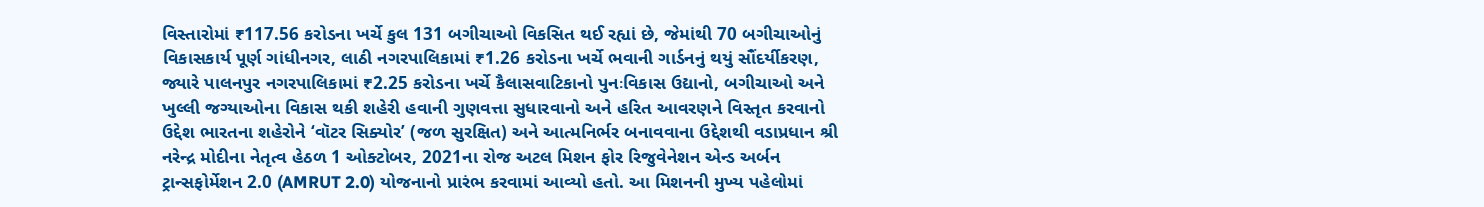વિસ્તારોમાં ₹117.56 કરોડના ખર્ચે કુલ 131 બગીચાઓ વિકસિત થઈ રહ્યાં છે, જેમાંથી 70 બગીચાઓનું વિકાસકાર્ય પૂર્ણ ગાંધીનગર, લાઠી નગરપાલિકામાં ₹1.26 કરોડના ખર્ચે ભવાની ગાર્ડનનું થયું સૌંદર્યીકરણ, જ્યારે પાલનપુર નગરપાલિકામાં ₹2.25 કરોડના ખર્ચે કૈલાસવાટિકાનો પુનઃવિકાસ ઉદ્યાનો, બગીચાઓ અને ખુલ્લી જગ્યાઓના વિકાસ થકી શહેરી હવાની ગુણવત્તા સુધારવાનો અને હરિત આવરણને વિસ્તૃત કરવાનો ઉદ્દેશ ભારતના શહેરોને ‘વૉટર સિક્યોર’ (જળ સુરક્ષિત) અને આત્મનિર્ભર બનાવવાના ઉદ્દેશથી વડાપ્રધાન શ્રી નરેન્દ્ર મોદીના નેતૃત્વ હેઠળ 1 ઓક્ટોબર, 2021ના રોજ અટલ મિશન ફોર રિજુવેનેશન એન્ડ અર્બન ટ્રાન્સફોર્મેશન 2.0 (AMRUT 2.0) યોજનાનો પ્રારંભ કરવામાં આવ્યો હતો. આ મિશનની મુખ્ય પહેલોમાં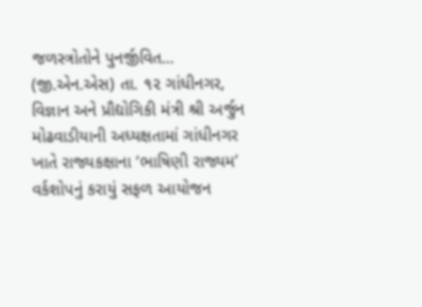જળસ્ત્રોતોને પુનર્જીવિત…
(જી.એન.એસ) તા. ૧૨ ગાંધીનગર, વિજ્ઞાન અને પ્રૌદ્યોગિકી મંત્રી શ્રી અર્જુન મોઢવાડીયાની અધ્યક્ષતામાં ગાંધીનગર ખાતે રાજ્યકક્ષાના ‘ભાષિણી રાજ્યમ’ વર્કશોપનું કરાયું સફળ આયોજન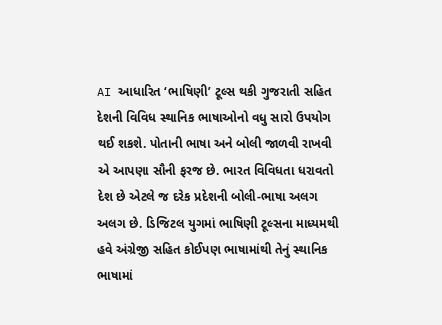AI આધારિત ‘ભાષિણી’ ટૂલ્સ થકી ગુજરાતી સહિત દેશની વિવિધ સ્થાનિક ભાષાઓનો વધુ સારો ઉપયોગ થઈ શકશે. પોતાની ભાષા અને બોલી જાળવી રાખવી એ આપણા સૌની ફરજ છે. ભારત વિવિધતા ધરાવતો દેશ છે એટલે જ દરેક પ્રદેશની બોલી-ભાષા અલગ અલગ છે. ડિજિટલ યુગમાં ભાષિણી ટૂલ્સના માધ્યમથી હવે અંગ્રેજી સહિત કોઈપણ ભાષામાંથી તેનું સ્થાનિક ભાષામાં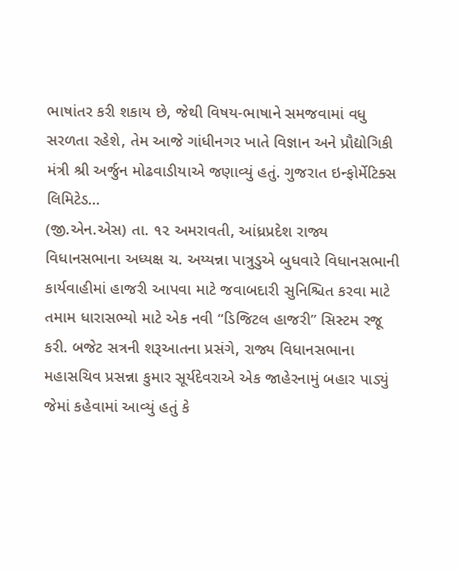ભાષાંતર કરી શકાય છે, જેથી વિષય-ભાષાને સમજવામાં વધુ સરળતા રહેશે, તેમ આજે ગાંધીનગર ખાતે વિજ્ઞાન અને પ્રૌદ્યોગિકી મંત્રી શ્રી અર્જુન મોઢવાડીયાએ જણાવ્યું હતું. ગુજરાત ઇન્ફોર્મેટિક્સ લિમિટેડ…
(જી.એન.એસ) તા. ૧૨ અમરાવતી, આંધ્રપ્રદેશ રાજ્ય વિધાનસભાના અધ્યક્ષ ચ. અય્યન્ના પાત્રુડુએ બુધવારે વિધાનસભાની કાર્યવાહીમાં હાજરી આપવા માટે જવાબદારી સુનિશ્ચિત કરવા માટે તમામ ધારાસભ્યો માટે એક નવી “ડિજિટલ હાજરી” સિસ્ટમ રજૂ કરી. બજેટ સત્રની શરૂઆતના પ્રસંગે, રાજ્ય વિધાનસભાના મહાસચિવ પ્રસન્ના કુમાર સૂર્યદેવરાએ એક જાહેરનામું બહાર પાડ્યું જેમાં કહેવામાં આવ્યું હતું કે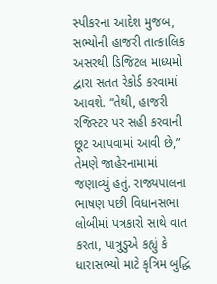સ્પીકરના આદેશ મુજબ, સભ્યોની હાજરી તાત્કાલિક અસરથી ડિજિટલ માધ્યમો દ્વારા સતત રેકોર્ડ કરવામાં આવશે. “તેથી, હાજરી રજિસ્ટર પર સહી કરવાની છૂટ આપવામાં આવી છે,” તેમણે જાહેરનામામાં જણાવ્યું હતું. રાજ્યપાલના ભાષણ પછી વિધાનસભા લોબીમાં પત્રકારો સાથે વાત કરતા, પાત્રુડુએ કહ્યું કે ધારાસભ્યો માટે કૃત્રિમ બુદ્ધિ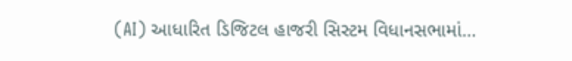(AI) આધારિત ડિજિટલ હાજરી સિસ્ટમ વિધાનસભામાં…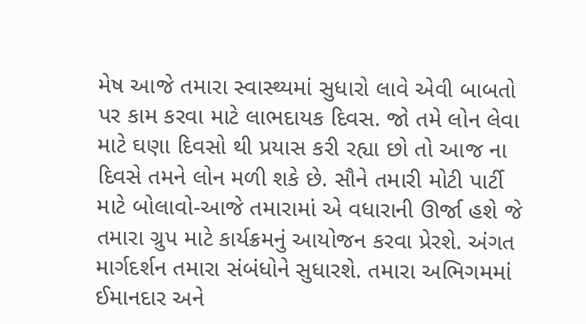મેષ આજે તમારા સ્વાસ્થ્યમાં સુધારો લાવે એવી બાબતો પર કામ કરવા માટે લાભદાયક દિવસ. જો તમે લોન લેવા માટે ઘણા દિવસો થી પ્રયાસ કરી રહ્યા છો તો આજ ના દિવસે તમને લોન મળી શકે છે. સૌને તમારી મોટી પાર્ટી માટે બોલાવો-આજે તમારામાં એ વધારાની ઊર્જા હશે જે તમારા ગ્રુપ માટે કાર્યક્રમનું આયોજન કરવા પ્રેરશે. અંગત માર્ગદર્શન તમારા સંબંધોને સુધારશે. તમારા અભિગમમાં ઈમાનદાર અને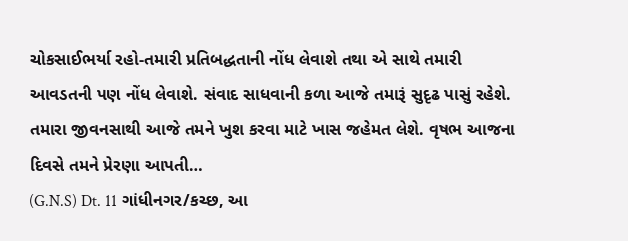ચોકસાઈભર્યા રહો-તમારી પ્રતિબદ્ધતાની નોંધ લેવાશે તથા એ સાથે તમારી આવડતની પણ નોંધ લેવાશે. સંવાદ સાધવાની કળા આજે તમારૂં સુદૃઢ પાસું રહેશે. તમારા જીવનસાથી આજે તમને ખુશ કરવા માટે ખાસ જહેમત લેશે. વૃષભ આજના દિવસે તમને પ્રેરણા આપતી…
(G.N.S) Dt. 11 ગાંધીનગર/કચ્છ, આ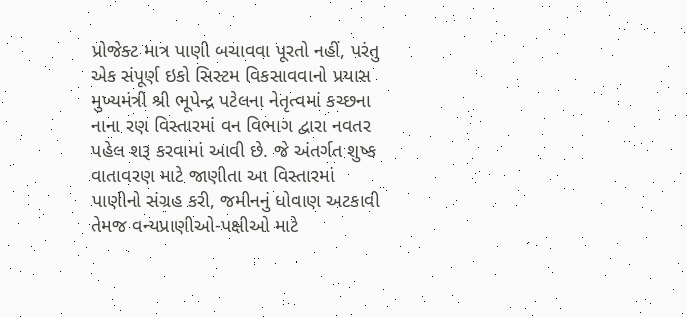પ્રોજેક્ટ માત્ર પાણી બચાવવા પૂરતો નહીં, પરંતુ એક સંપૂર્ણ ઇકો સિસ્ટમ વિકસાવવાનો પ્રયાસ મુખ્યમંત્રી શ્રી ભૂપેન્દ્ર પટેલના નેતૃત્વમાં કચ્છના નાના રણ વિસ્તારમાં વન વિભાગ દ્વારા નવતર પહેલ શરૂ કરવામાં આવી છે. જે અંતર્ગત શુષ્ક વાતાવરણ માટે જાણીતા આ વિસ્તારમાં પાણીનો સંગ્રહ કરી, જમીનનું ધોવાણ અટકાવી તેમજ વન્યપ્રાણીઓ-પક્ષીઓ માટે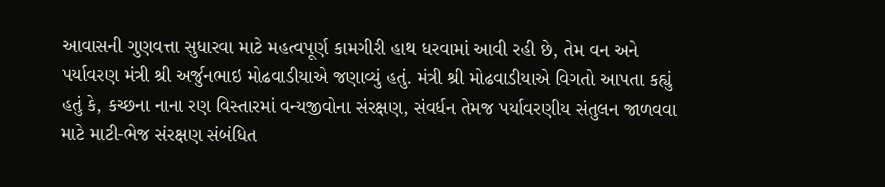આવાસની ગુણવત્તા સુધારવા માટે મહત્વપૂર્ણ કામગીરી હાથ ધરવામાં આવી રહી છે, તેમ વન અને પર્યાવરણ મંત્રી શ્રી અર્જુનભાઇ મોઢવાડીયાએ જણાવ્યું હતું. મંત્રી શ્રી મોઢવાડીયાએ વિગતો આપતા કહ્યું હતું કે, કચ્છના નાના રણ વિસ્તારમાં વન્યજીવોના સંરક્ષણ, સંવર્ધન તેમજ પર્યાવરણીય સંતુલન જાળવવા માટે માટી-ભેજ સંરક્ષણ સંબંધિત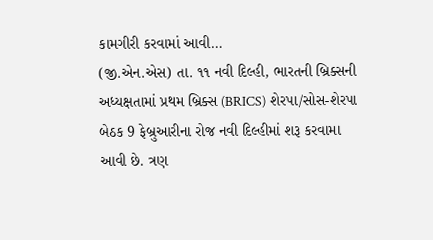કામગીરી કરવામાં આવી…
(જી.એન.એસ) તા. ૧૧ નવી દિલ્હી, ભારતની બ્રિક્સની અધ્યક્ષતામાં પ્રથમ બ્રિક્સ (BRICS) શેરપા/સોસ-શેરપા બેઠક 9 ફેબ્રુઆરીના રોજ નવી દિલ્હીમાં શરૂ કરવામા આવી છે. ત્રણ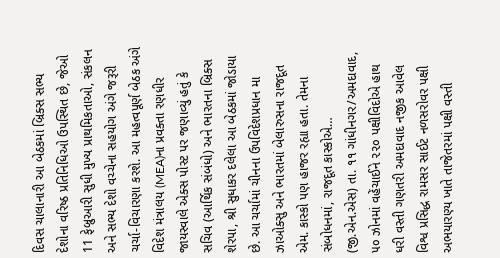દિવસ ચાલાનારી આ બેઠકમાં બ્રિક્સ સભ્ય દેશોના વરિષ્ઠ પ્રતિનિધિઓ ઉપસ્થિત છે, જેઓ 11 ફેબ્રુઆરી સુધી મુખ્ય પ્રાથમિકતાઓ, સંકલન અને સભ્ય દેશો વચ્ચેના સહયોગ અંગે જરૂરી ચર્ચા-વિચારણા કરશે. આ મહત્વપૂર્ણ બેઠક અંગે વિદેશ મંત્રાલય (MEA)ના પ્રવક્તા રણધીર જાયસ્વાલે એક્સ પોસ્ટ પર જણાવ્યું હતું કે સચિવ (આર્થિક સંબંધો) અને ભારતના બ્રિક્સ શેરપા, શ્રી સુધાકર દલેલા આ બેઠકમાં જોડાયા છે. આ ચર્ચામાં ચીનના ઉપવિદેશપ્રધાન મા ઝાઓક્સુ અને ભારતમાં બેલારુસના રાજદૂત એમ. કાસ્કો પણ હાજર રહ્યા હતા. તેમના સંબોધનમાં, રાજદૂત કાસ્કોએ…
(જી.એન.એસ) તા. ૧૧ ગાંધીનગર/અમદાવાદ, ૫૦ ઝોનમાં વહેંચાઈને ૨૨૦ પક્ષીવિદોએ હાથ ધરી વસ્તી ગણતરી અમદાવાદ નજીક આવેલ વિશ્વ પ્રસિદ્ધ રામસર સાઈટ નળસરોવર પક્ષી અભયારણ્ય ખાતે તાજેતરમાં પક્ષી વસ્તી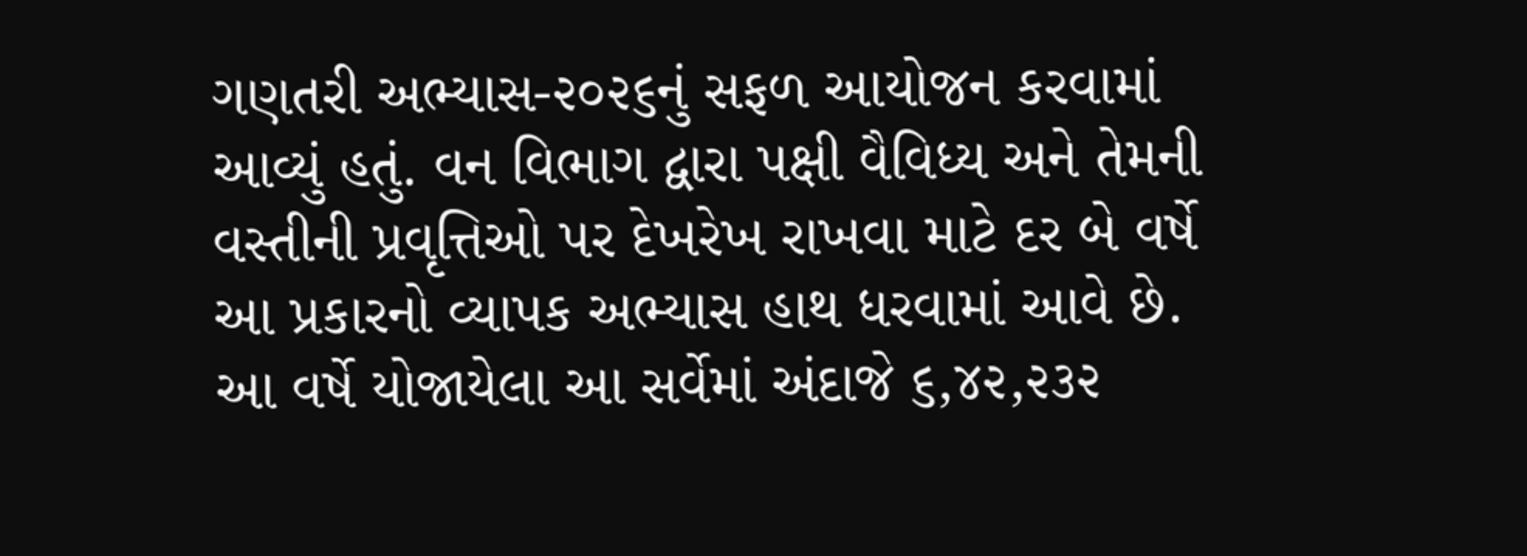ગણતરી અભ્યાસ-૨૦૨૬નું સફળ આયોજન કરવામાં આવ્યું હતું. વન વિભાગ દ્વારા પક્ષી વૈવિધ્ય અને તેમની વસ્તીની પ્રવૃત્તિઓ પર દેખરેખ રાખવા માટે દર બે વર્ષે આ પ્રકારનો વ્યાપક અભ્યાસ હાથ ધરવામાં આવે છે. આ વર્ષે યોજાયેલા આ સર્વેમાં અંદાજે ૬,૪૨,૨૩૨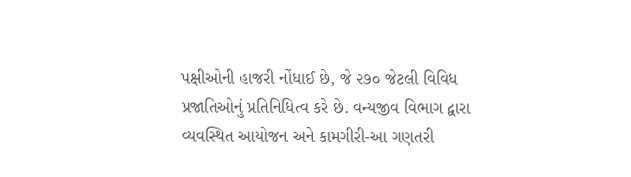પક્ષીઓની હાજરી નોંધાઈ છે, જે ૨૭૦ જેટલી વિવિધ પ્રજાતિઓનું પ્રતિનિધિત્વ કરે છે. વન્યજીવ વિભાગ દ્વારા વ્યવસ્થિત આયોજન અને કામગીરી-આ ગણતરી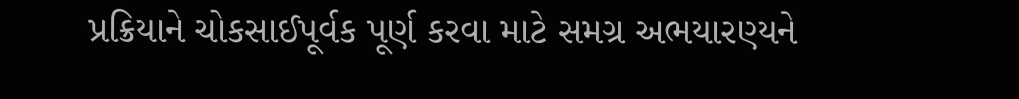પ્રક્રિયાને ચોકસાઈપૂર્વક પૂર્ણ કરવા માટે સમગ્ર અભયારણ્યને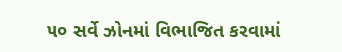૫૦ સર્વે ઝોનમાં વિભાજિત કરવામાં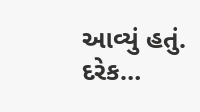આવ્યું હતું. દરેક…